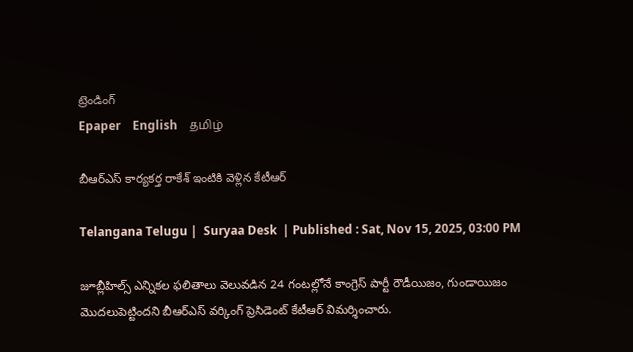ట్రెండింగ్
Epaper    English    தமிழ்

బీఆర్ఎస్ కార్యకర్త రాకేశ్ ఇంటికి వెళ్లిన కేటీఆర్

Telangana Telugu |  Suryaa Desk  | Published : Sat, Nov 15, 2025, 03:00 PM

జూబ్లీహిల్స్‌ ఎన్నికల ఫలితాలు వెలువడిన 24 గంటల్లోనే కాంగ్రెస్ పార్టీ రౌడీయిజం, గుండాయిజం మొదలుపెట్టిందని బీఆర్‌ఎస్‌ వర్కింగ్‌ ప్రెసిడెంట్‌ కేటీఆర్‌ విమర్శించారు.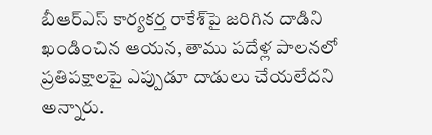బీఆర్‌ఎస్‌ కార్యకర్త రాకేశ్‌పై జరిగిన దాడిని ఖండించిన ఆయన, తాము పదేళ్ల పాలనలో ప్రతిపక్షాలపై ఎప్పుడూ దాడులు చేయలేదని అన్నారు.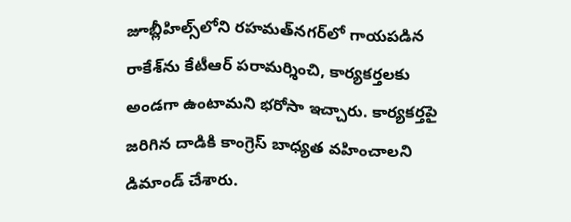జూబ్లీహిల్స్‌లోని రహమత్‌నగర్‌లో గాయపడిన రాకేశ్‌ను కేటీఆర్‌ పరామర్శించి, కార్యకర్తలకు అండగా ఉంటామని భరోసా ఇచ్చారు. కార్యకర్తపై జరిగిన దాడికి కాంగ్రెస్ బాధ్యత వహించాలని డిమాండ్ చేశారు.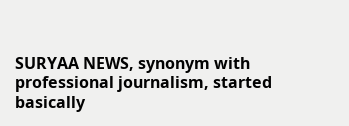SURYAA NEWS, synonym with professional journalism, started basically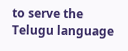to serve the Telugu language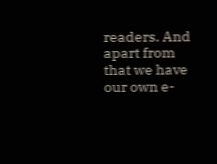readers. And apart from that we have our own e-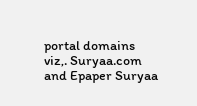portal domains viz,. Suryaa.com and Epaper Suryaa